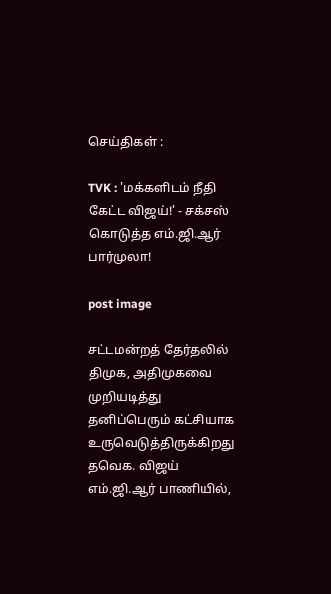செய்திகள் :

TVK : 'மக்களிடம் நீதி கேட்ட விஜய்!' - சக்சஸ் கொடுத்த எம்.ஜி.ஆர் பார்முலா!

post image

சட்டமன்றத் தேர்தலில் திமுக, அதிமுகவை முறியடித்து தனிப்பெரும் கட்சியாக உருவெடுத்திருக்கிறது தவெக. விஜய் எம்.ஜி.ஆர் பாணியில்,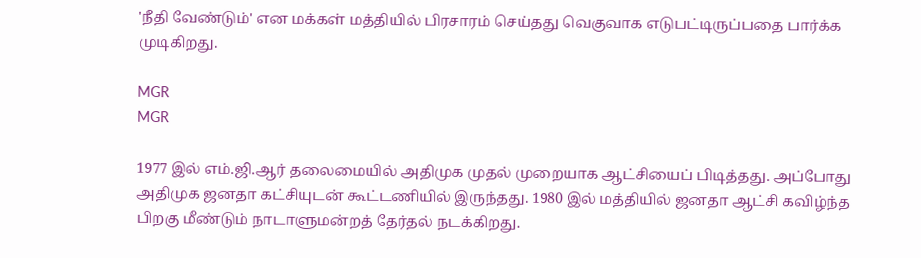'நீதி வேண்டும்' என மக்கள் மத்தியில் பிரசாரம் செய்தது வெகுவாக எடுபட்டிருப்பதை பார்க்க முடிகிறது.

MGR
MGR

1977 இல் எம்.ஜி.ஆர் தலைமையில் அதிமுக முதல் முறையாக ஆட்சியைப் பிடித்தது. அப்போது அதிமுக ஜனதா கட்சியுடன் கூட்டணியில் இருந்தது. 1980 இல் மத்தியில் ஜனதா ஆட்சி கவிழ்ந்த பிறகு மீண்டும் நாடாளுமன்றத் தேர்தல் நடக்கிறது.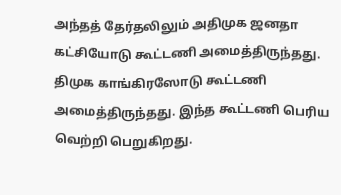அந்தத் தேர்தலிலும் அதிமுக ஜனதா கட்சியோடு கூட்டணி அமைத்திருந்தது. திமுக காங்கிரஸோடு கூட்டணி அமைத்திருந்தது. இந்த கூட்டணி பெரிய வெற்றி பெறுகிறது.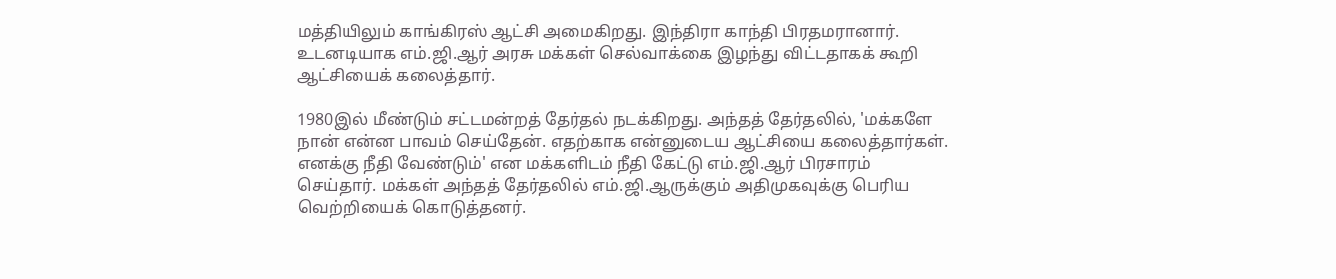மத்தியிலும் காங்கிரஸ் ஆட்சி அமைகிறது. இந்திரா காந்தி பிரதமரானார். உடனடியாக எம்.ஜி.ஆர் அரசு மக்கள் செல்வாக்கை இழந்து விட்டதாகக் கூறி ஆட்சியைக் கலைத்தார்.

1980இல் மீண்டும் சட்டமன்றத் தேர்தல் நடக்கிறது. அந்தத் தேர்தலில், 'மக்களே நான் என்ன பாவம் செய்தேன். எதற்காக என்னுடைய ஆட்சியை கலைத்தார்கள். எனக்கு நீதி வேண்டும்' என மக்களிடம் நீதி கேட்டு எம்.ஜி.ஆர் பிரசாரம் செய்தார். மக்கள் அந்தத் தேர்தலில் எம்.ஜி.ஆருக்கும் அதிமுகவுக்கு பெரிய வெற்றியைக் கொடுத்தனர்.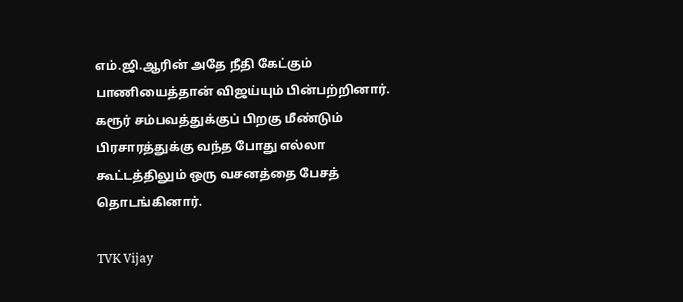எம்.ஜி.ஆரின் அதே நீதி கேட்கும் பாணியைத்தான் விஜய்யும் பின்பற்றினார். கரூர் சம்பவத்துக்குப் பிறகு மீண்டும் பிரசாரத்துக்கு வந்த போது எல்லா கூட்டத்திலும் ஒரு வசனத்தை பேசத் தொடங்கினார்.

TVK Vijay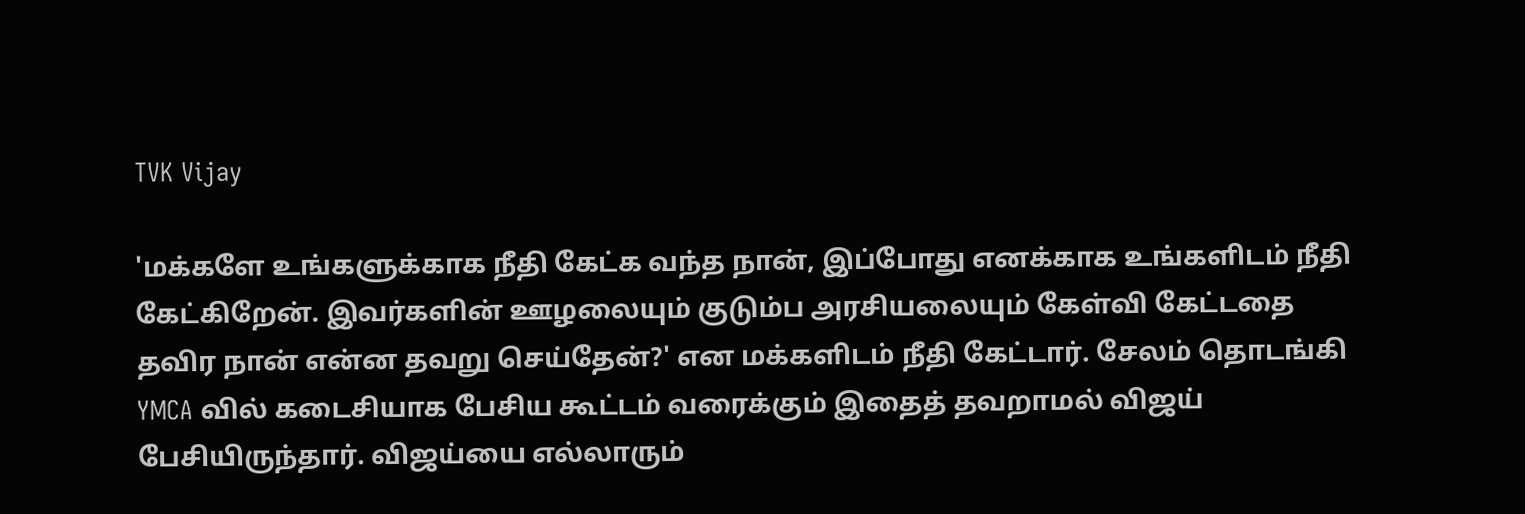TVK Vijay

'மக்களே உங்களுக்காக நீதி கேட்க வந்த நான், இப்போது எனக்காக உங்களிடம் நீதி கேட்கிறேன். இவர்களின் ஊழலையும் குடும்ப அரசியலையும் கேள்வி கேட்டதை தவிர நான் என்ன தவறு செய்தேன்?' என மக்களிடம் நீதி கேட்டார். சேலம் தொடங்கி YMCA வில் கடைசியாக பேசிய கூட்டம் வரைக்கும் இதைத் தவறாமல் விஜய் பேசியிருந்தார். விஜய்யை எல்லாரும்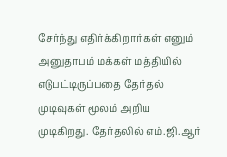சேர்ந்து எதிர்க்கிறார்கள் எனும் அனுதாபம் மக்கள் மத்தியில் எடுபட்டிருப்பதை தேர்தல் முடிவுகள் மூலம் அறிய முடிகிறது. தேர்தலில் எம்.ஜி.ஆர்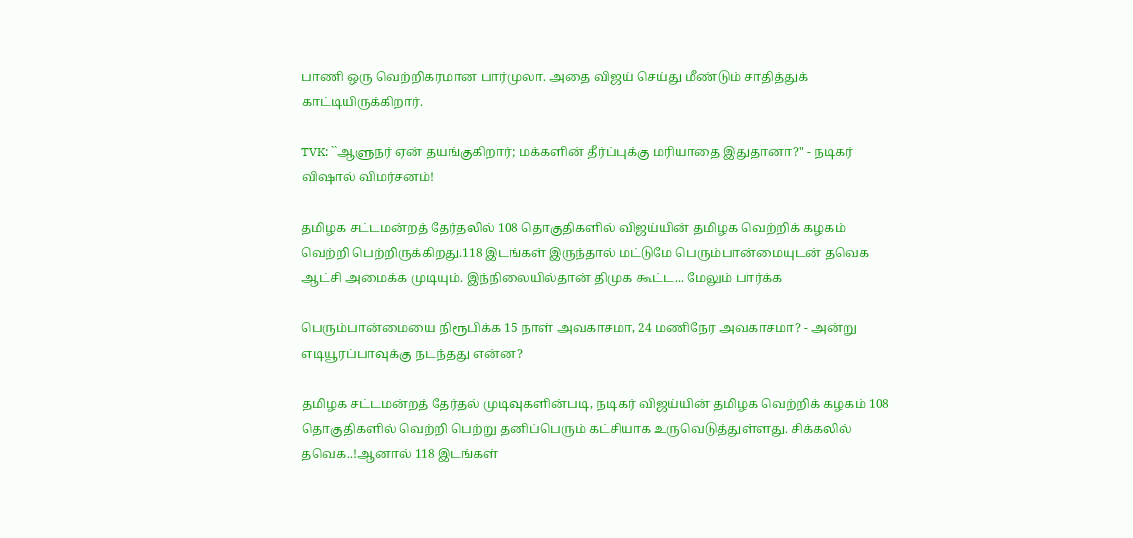பாணி ஒரு வெற்றிகரமான பார்முலா. அதை விஜய் செய்து மீண்டும் சாதித்துக் காட்டியிருக்கிறார்.

TVK: ``ஆளுநர் ஏன் தயங்குகிறார்; மக்களின் தீர்ப்புக்கு மரியாதை இதுதானா?" - நடிகர் விஷால் விமர்சனம்!

தமிழக சட்டமன்றத் தேர்தலில் 108 தொகுதிகளில் விஜய்யின் தமிழக வெற்றிக் கழகம் வெற்றி பெற்றிருக்கிறது.118 இடங்கள் இருந்தால் மட்டுமே பெரும்பான்மையுடன் தவெக ஆட்சி அமைக்க முடியும். இந்நிலையில்தான் திமுக கூட்ட... மேலும் பார்க்க

பெரும்பான்மையை நிரூபிக்க 15 நாள் அவகாசமா, 24 மணிநேர அவகாசமா? - அன்று எடியூரப்பாவுக்கு நடந்தது என்ன?

தமிழக சட்டமன்றத் தேர்தல் முடிவுகளின்படி, நடிகர் விஜய்யின் தமிழக வெற்றிக் கழகம் 108 தொகுதிகளில் வெற்றி பெற்று தனிப்பெரும் கட்சியாக உருவெடுத்துள்ளது. சிக்கலில் தவெக..!ஆனால் 118 இடங்கள்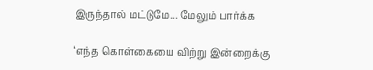இருந்தால் மட்டுமே... மேலும் பார்க்க

‘எந்த கொள்கையை விற்று இன்றைக்கு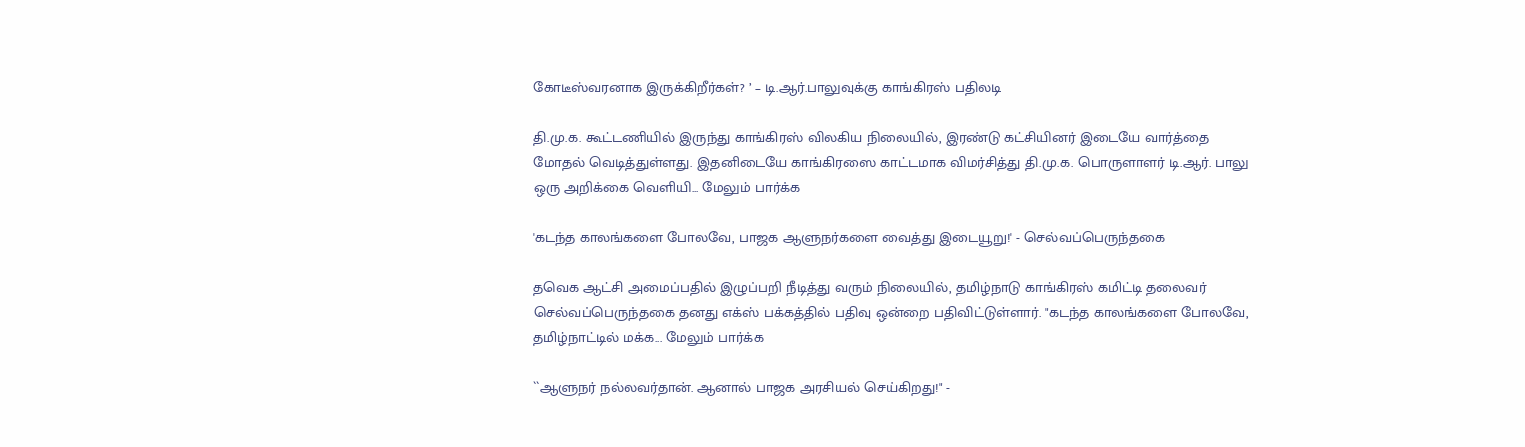கோடீஸ்வரனாக இருக்கிறீர்கள்? ’ – டி.ஆர்.பாலுவுக்கு காங்கிரஸ் பதிலடி

தி.மு.க. கூட்டணியில் இருந்து காங்கிரஸ் விலகிய நிலையில், இரண்டு கட்சியினர் இடையே வார்த்தை மோதல் வெடித்துள்ளது. இதனிடையே காங்கிரஸை காட்டமாக விமர்சித்து தி.மு.க. பொருளாளர் டி.ஆர். பாலு ஒரு அறிக்கை வெளியி... மேலும் பார்க்க

'கடந்த காலங்களை போலவே, பாஜக ஆளுநர்களை வைத்து இடையூறு!' - செல்வப்பெருந்தகை

தவெக ஆட்சி அமைப்பதில் இழுப்பறி நீடித்து வரும் நிலையில், தமிழ்நாடு காங்கிரஸ் கமிட்டி தலைவர் செல்வப்பெருந்தகை தனது எக்ஸ் பக்கத்தில் பதிவு ஒன்றை பதிவிட்டுள்ளார். "கடந்த காலங்களை போலவே, தமிழ்நாட்டில் மக்க... மேலும் பார்க்க

``ஆளுநர் நல்லவர்தான். ஆனால் பாஜக அரசியல் செய்கிறது!" -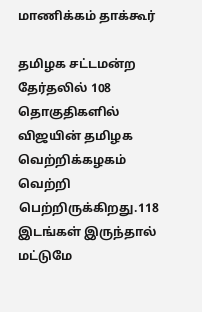மாணிக்கம் தாக்கூர்

தமிழக சட்டமன்ற தேர்தலில் 108 தொகுதிகளில் விஜயின் தமிழக வெற்றிக்கழகம் வெற்றி பெற்றிருக்கிறது.118 இடங்கள் இருந்தால் மட்டுமே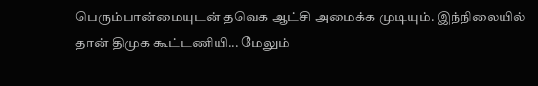பெரும்பான்மையுடன் தவெக ஆட்சி அமைக்க முடியும். இந்நிலையில் தான் திமுக கூட்டணியி... மேலும்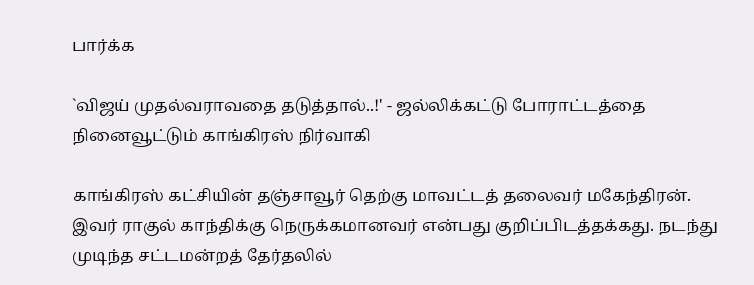பார்க்க

`விஜய் முதல்வராவதை தடுத்தால்..!' - ஜல்லிக்கட்டு போராட்டத்தை நினைவூட்டும் காங்கிரஸ் நிர்வாகி

காங்கிரஸ் கட்சியின் தஞ்சாவூர் தெற்கு மாவட்டத் தலைவர் மகேந்திரன். இவர் ராகுல் காந்திக்கு நெருக்கமானவர் என்பது குறிப்பிடத்தக்கது. நடந்து முடிந்த சட்டமன்றத் தேர்தலில்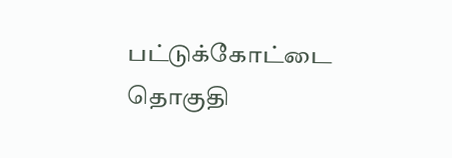பட்டுக்கோட்டை தொகுதி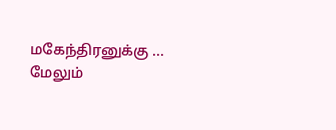மகேந்திரனுக்கு ... மேலும்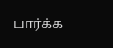பார்க்க